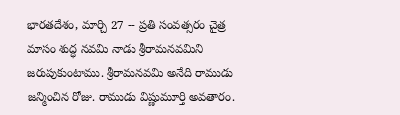భారతదేశం, మార్చి 27 -- ప్రతి సంవత్సరం చైత్ర మాసం శుద్ధ నవమి నాడు శ్రీరామనవమిని జరుపుకుంటాము. శ్రీరామనవమి అనేది రాముడు జన్మించిన రోజు. రాముడు విష్ణుమూర్తి అవతారం.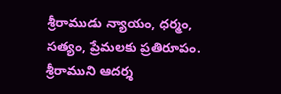శ్రీరాముడు న్యాయం, ధర్మం, సత్యం, ప్రేమలకు ప్రతిరూపం. శ్రీరాముని ఆదర్శ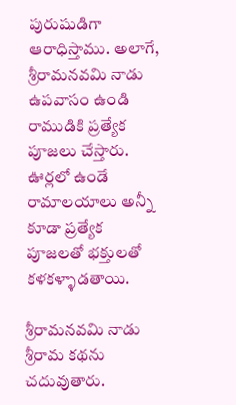పురుషుడిగా ఆరాధిస్తాము. అలాగే, శ్రీరామనవమి నాడు ఉపవాసం ఉండి రాముడికి ప్రత్యేక పూజలు చేస్తారు. ఊర్లలో ఉండే రామాలయాలు అన్నీ కూడా ప్రత్యేక పూజలతో భక్తులతో కళకళ్ళాడతాయి.

శ్రీరామనవమి నాడు శ్రీరామ కథను చదువుతారు.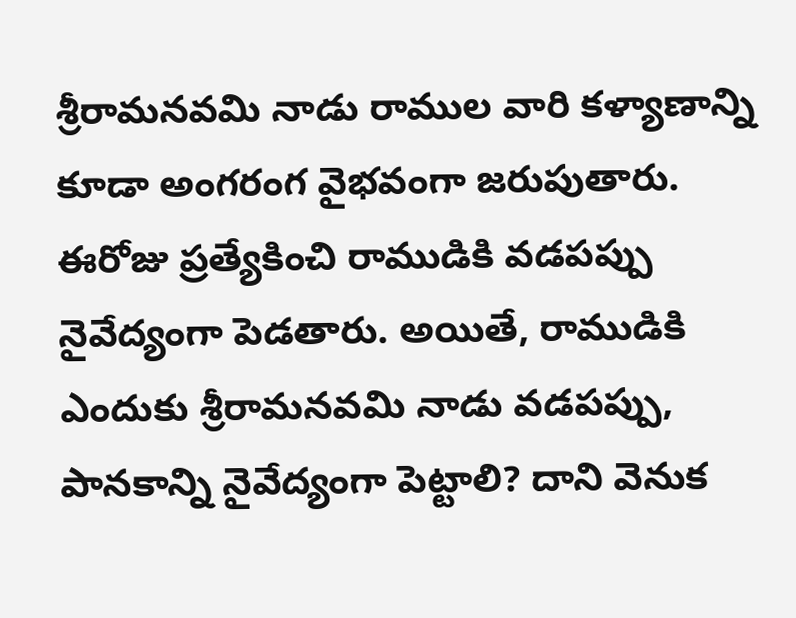శ్రీరామనవమి నాడు రాముల వారి కళ్యాణాన్ని కూడా అంగరంగ వైభవంగా జరుపుతారు. ఈరోజు ప్రత్యేకించి రాముడికి వడపప్పు నైవేద్యంగా పెడతారు. అయితే, రాముడికి ఎందుకు శ్రీరామనవమి నాడు వడపప్పు, పానకాన్ని నైవేద్యంగా పెట్టాలి? దాని వెనుక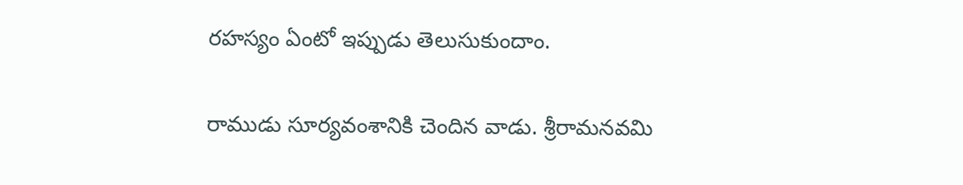రహస్యం ఏంటో ఇప్పుడు తెలుసుకుందాం.

రాముడు సూర్యవంశానికి చెందిన వాడు. శ్రీరామనవమి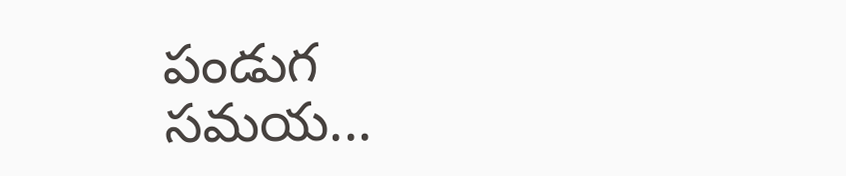పండుగ సమయ...